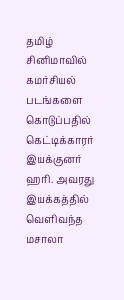தமிழ் சினிமாவில் கமர்சியல் படங்களை கொடுப்பதில் கெட்டிக்காரர் இயக்குனர் ஹரி. அவரது இயக்கத்தில் வெளிவந்த மசாலா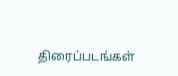திரைப்படங்கள்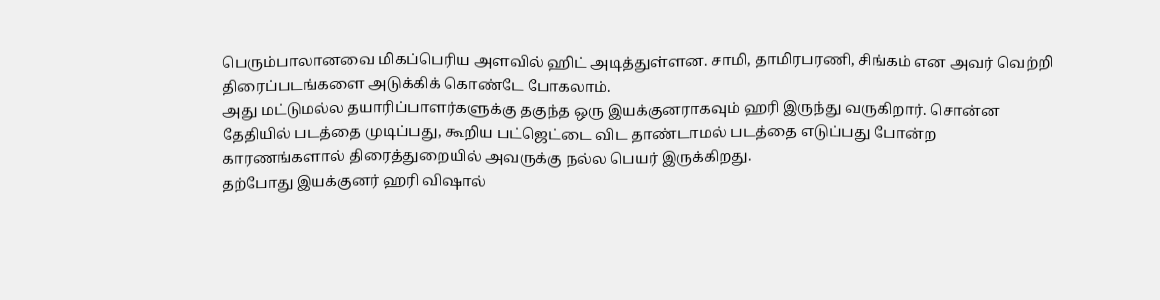பெரும்பாலானவை மிகப்பெரிய அளவில் ஹிட் அடித்துள்ளன. சாமி, தாமிரபரணி, சிங்கம் என அவர் வெற்றி திரைப்படங்களை அடுக்கிக் கொண்டே போகலாம்.
அது மட்டுமல்ல தயாரிப்பாளர்களுக்கு தகுந்த ஒரு இயக்குனராகவும் ஹரி இருந்து வருகிறார். சொன்ன தேதியில் படத்தை முடிப்பது, கூறிய பட்ஜெட்டை விட தாண்டாமல் படத்தை எடுப்பது போன்ற காரணங்களால் திரைத்துறையில் அவருக்கு நல்ல பெயர் இருக்கிறது.
தற்போது இயக்குனர் ஹரி விஷால்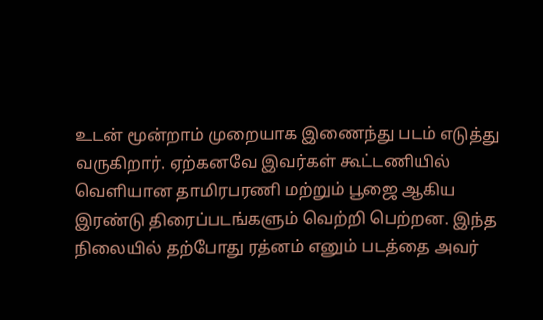உடன் மூன்றாம் முறையாக இணைந்து படம் எடுத்து வருகிறார். ஏற்கனவே இவர்கள் கூட்டணியில் வெளியான தாமிரபரணி மற்றும் பூஜை ஆகிய இரண்டு திரைப்படங்களும் வெற்றி பெற்றன. இந்த நிலையில் தற்போது ரத்னம் எனும் படத்தை அவர்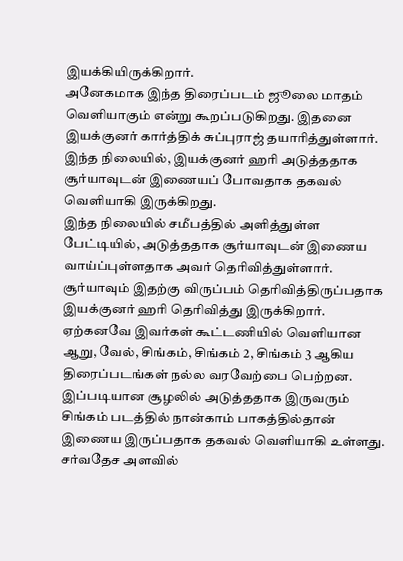இயக்கியிருக்கிறார்.
அனேகமாக இந்த திரைப்படம் ஜூலை மாதம் வெளியாகும் என்று கூறப்படுகிறது. இதனை இயக்குனர் கார்த்திக் சுப்புராஜ் தயாரித்துள்ளார். இந்த நிலையில், இயக்குனர் ஹரி அடுத்ததாக சூர்யாவுடன் இணையப் போவதாக தகவல் வெளியாகி இருக்கிறது.
இந்த நிலையில் சமீபத்தில் அளித்துள்ள பேட்டியில், அடுத்ததாக சூர்யாவுடன் இணைய வாய்ப்புள்ளதாக அவர் தெரிவித்துள்ளார். சூர்யாவும் இதற்கு விருப்பம் தெரிவித்திருப்பதாக இயக்குனர் ஹரி தெரிவித்து இருக்கிறார். ஏற்கனவே இவர்கள் கூட்டணியில் வெளியான ஆறு, வேல், சிங்கம், சிங்கம் 2, சிங்கம் 3 ஆகிய திரைப்படங்கள் நல்ல வரவேற்பை பெற்றன.
இப்படியான சூழலில் அடுத்ததாக இருவரும் சிங்கம் படத்தில் நான்காம் பாகத்தில்தான் இணைய இருப்பதாக தகவல் வெளியாகி உள்ளது. சர்வதேச அளவில்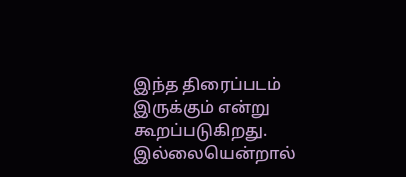இந்த திரைப்படம் இருக்கும் என்று கூறப்படுகிறது. இல்லையென்றால்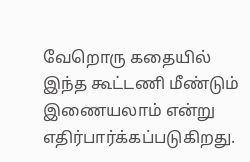வேறொரு கதையில் இந்த கூட்டணி மீண்டும் இணையலாம் என்று எதிர்பார்க்கப்படுகிறது.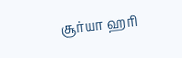சூர்யா ஹரி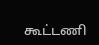கூட்டணி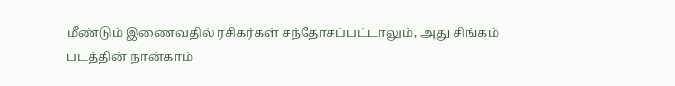மீண்டும் இணைவதில் ரசிகர்கள் சந்தோசப்பட்டாலும், அது சிங்கம் படத்தின் நான்காம்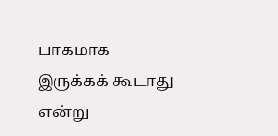பாகமாக இருக்கக் கூடாது என்று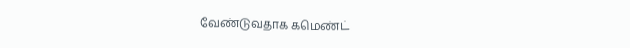வேண்டுவதாக கமெண்ட்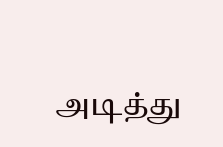அடித்து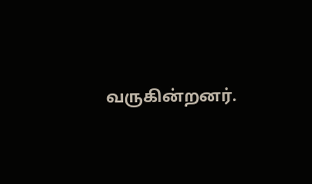வருகின்றனர்.